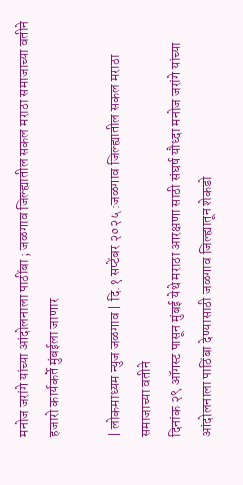मनोज जरांगे यांच्या आंदोलनाला पाठींबा ; जळगाव जिल्ह्यातील सकल मराठा समाजाच्या वतीने हजारो कार्यकर्ते मुंबईला जाणार

| लोकमाध्यम न्युज जळगाव | दि.१ सप्टेंबर २०२५ :जळगाव जिल्ह्यातील सकल मराठा समाजाच्या वतीने
दिनांक २९ ऑगस्ट पासून मुंबई येथे मराठा आरक्षणा साठी संघर्ष यौध्दा मनोज जरांगे यांच्या आंदोलनाला पाठिंबा देण्यासाठी जळगाव जिल्ह्यातून शेकडो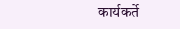कार्यकर्ते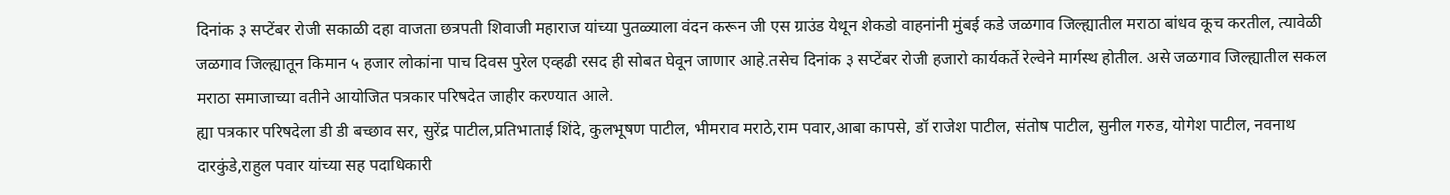दिनांक ३ सप्टेंबर रोजी सकाळी दहा वाजता छत्रपती शिवाजी महाराज यांच्या पुतळ्याला वंदन करून जी एस ग्राउंड येथून शेकडो वाहनांनी मुंबई कडे जळगाव जिल्ह्यातील मराठा बांधव कूच करतील, त्यावेळी जळगाव जिल्ह्यातून किमान ५ हजार लोकांना पाच दिवस पुरेल एव्हढी रसद ही सोबत घेवून जाणार आहे.तसेच दिनांक ३ सप्टेंबर रोजी हजारो कार्यकर्ते रेल्वेने मार्गस्थ होतील. असे जळगाव जिल्ह्यातील सकल मराठा समाजाच्या वतीने आयोजित पत्रकार परिषदेत जाहीर करण्यात आले.
ह्या पत्रकार परिषदेला डी डी बच्छाव सर, सुरेंद्र पाटील,प्रतिभाताई शिंदे, कुलभूषण पाटील, भीमराव मराठे,राम पवार,आबा कापसे, डॉ राजेश पाटील, संतोष पाटील, सुनील गरुड, योगेश पाटील, नवनाथ दारकुंडे,राहुल पवार यांच्या सह पदाधिकारी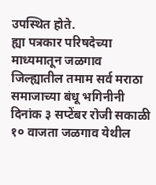उपस्थित होते.
ह्या पत्रकार परिषदेच्या माध्यमातून जळगाव जिल्ह्यातील तमाम सर्व मराठा समाजाच्या बंधू भगिनीनी दिनांक ३ सप्टेंबर रोजी सकाळी १० वाजता जळगाव येथील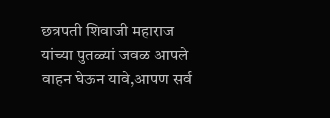छत्रपती शिवाजी महाराज यांच्या पुतळ्यां जवळ आपले वाहन घेऊन यावे,आपण सर्व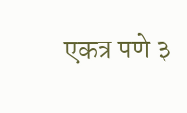एकत्र पणे ३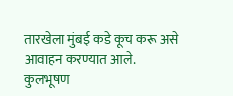तारखेला मुंबई कडे कूच करू असे आवाहन करण्यात आले.
कुलभूषण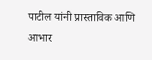पाटील यांनी प्रास्ताविक आणि आभार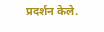प्रदर्शन केले.